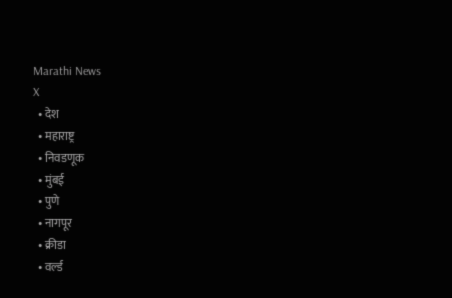Marathi News
X
  • देश
  • महाराष्ट्र
  • निवडणूक
  • मुंबई
  • पुणे
  • नागपूर
  • क्रीडा
  • वर्ल्ड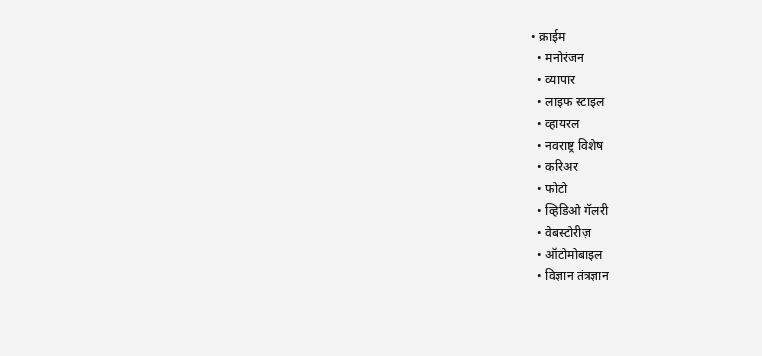• क्राईम
  • मनोरंजन
  • व्यापार
  • लाइफ स्टाइल
  • व्हायरल
  • नवराष्ट्र विशेष
  • करिअर
  • फोटो
  • व्हिडिओ गॅलरी
  • वेबस्टोरीज़
  • ऑटोमोबाइल
  • विज्ञान तंत्रज्ञान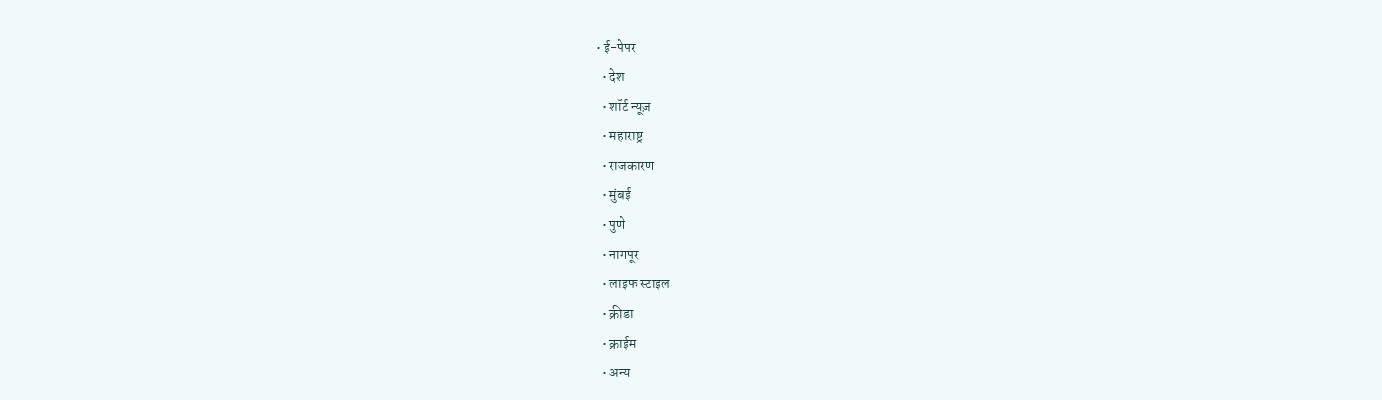• ई-पेपर
  • देश
  • शॉर्ट न्यूज़
  • महाराष्ट्र
  • राजकारण
  • मुंबई
  • पुणे
  • नागपूर
  • लाइफ स्टाइल
  • क्रीडा
  • क्राईम
  • अन्य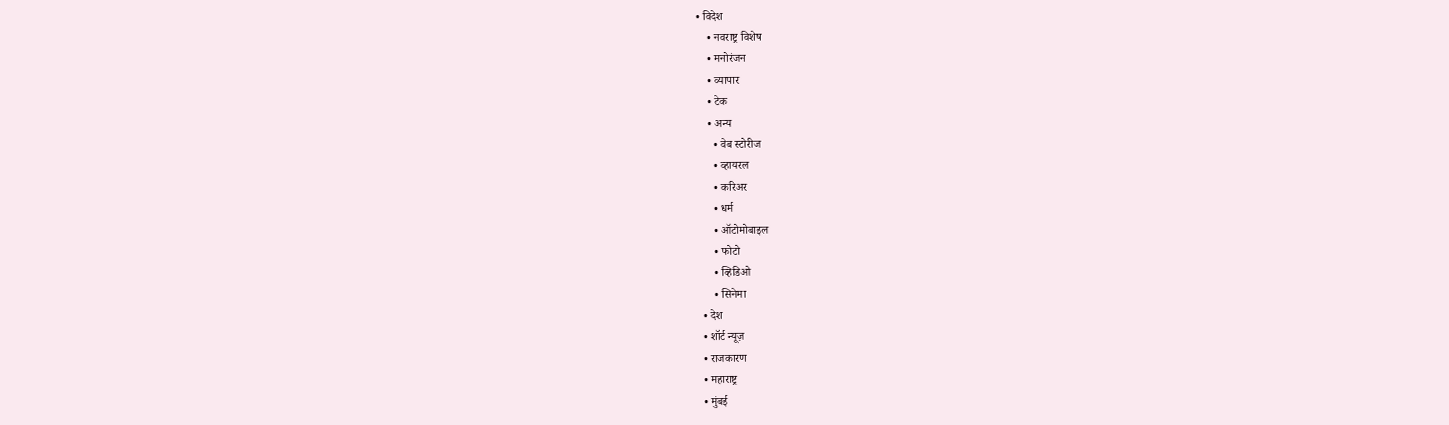• विदेश
    • नवराष्ट्र विशेष
    • मनोरंजन
    • व्यापार
    • टेक
    • अन्य
      • वेब स्टोरीज
      • व्हायरल
      • करिअर
      • धर्म
      • ऑटोमोबाइल
      • फोटो
      • व्हिडिओ
      • सिनेमा
  • देश
  • शॉर्ट न्यूज़
  • राजकारण
  • महाराष्ट्र
  • मुंबई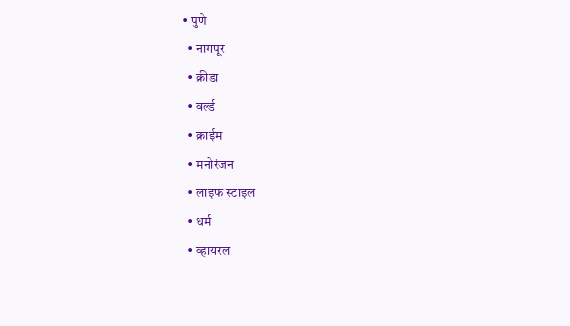• पुणे
  • नागपूर
  • क्रीडा
  • वर्ल्ड
  • क्राईम
  • मनोरंजन
  • लाइफ स्टाइल
  • धर्म
  • व्हायरल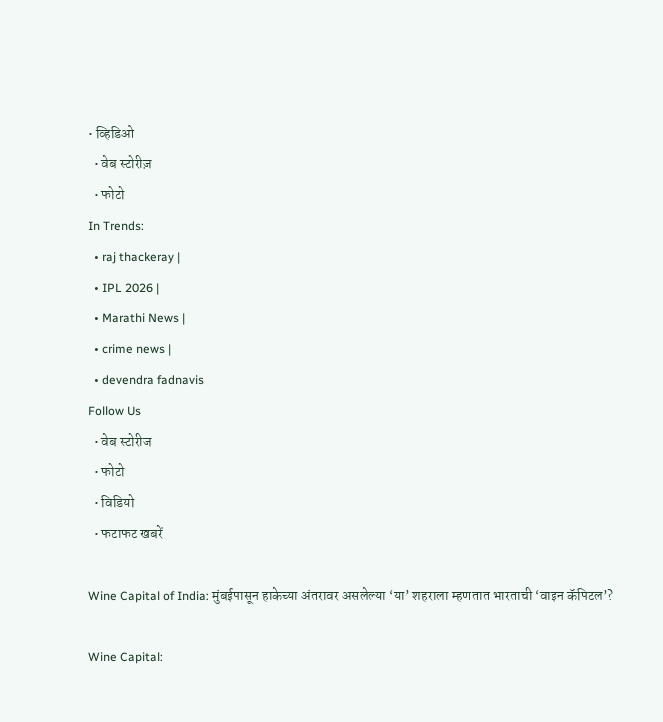• व्हिडिओ
  • वेब स्टोरीज़
  • फोटो
In Trends:
  • raj thackeray |
  • IPL 2026 |
  • Marathi News |
  • crime news |
  • devendra fadnavis
Follow Us
  • वेब स्टोरीज
  • फोटो
  • विडियो
  • फटाफट खबरें

Wine Capital of India: मुंबईपासून हाकेच्या अंतरावर असलेल्या ‘या’ शहराला म्हणतात भारताची ‘वाइन कॅपिटल’?

Wine Capital: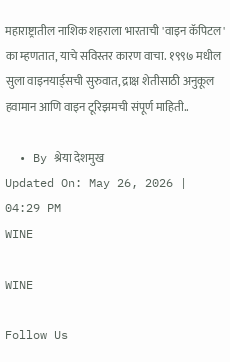महाराष्ट्रातील नाशिक शहराला भारताची 'वाइन कॅपिटल' का म्हणतात, याचे सविस्तर कारण वाचा. १९९७ मधील सुला वाइनयार्ड्सची सुरुवात, द्राक्ष शेतीसाठी अनुकूल हवामान आणि वाइन टूरिझमची संपूर्ण माहिती..

  • By श्रेया देशमुख
Updated On: May 26, 2026 | 04:29 PM
WINE

WINE

Follow Us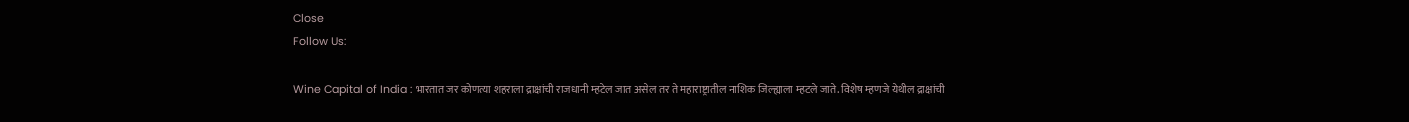Close
Follow Us:

Wine Capital of India : भारतात जर कोणत्या शहराला द्राक्षांची राजधानी म्हटेल जात असेल तर ते महाराष्ट्रातील नाशिक जिल्ह्याला म्हटले जाते. विशेष म्हणजे येथील द्राक्षांची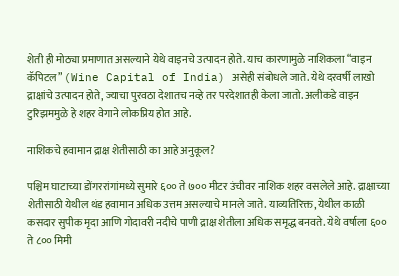शेती ही मोठ्या प्रमाणात असल्याने येथे वाइनचे उत्पादन होते. याच कारणामुळे नाशिकला “वाइन कॅपिटल” (Wine Capital of India) असेही संबोधले जाते. येथे दरवर्षी लाखो द्राक्षांचे उत्पादन होते, ज्याचा पुरवठा देशातच नव्हे तर परदेशातही केला जातो. अलीकडे वाइन टुरिझममुळे हे शहर वेगाने लोकप्रिय होत आहे.

नाशिकचे हवामान द्राक्ष शेतीसाठी का आहे अनुकूल?

पश्चिम घाटाच्या डोंगररांगांमध्ये सुमारे ६०० ते ७०० मीटर उंचीवर नाशिक शहर वसलेले आहे. द्राक्षाच्या शेतीसाठी येथील थंड हवामान अधिक उत्तम असल्याचे मानले जाते. याव्यतिरिक्त, येथील काळी कसदार सुपीक मृदा आणि गोदावरी नदीचे पाणी द्राक्ष शेतीला अधिक समृद्ध बनवते. येथे वर्षाला ६०० ते ८०० मिमी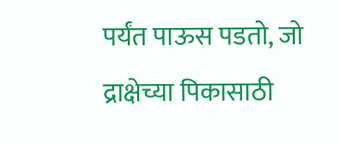पर्यंत पाऊस पडतो, जो द्राक्षेच्या पिकासाठी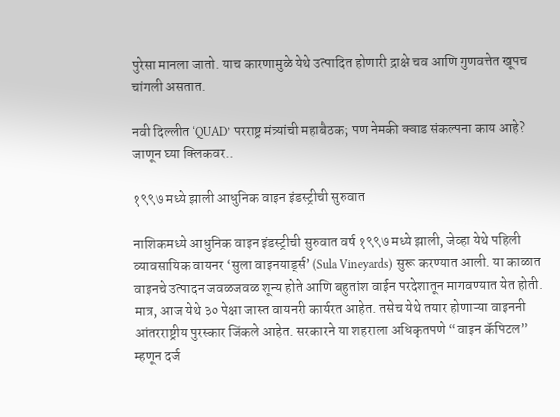पुरेसा मानला जातो. याच कारणामुळे येथे उत्पादित होणारी द्राक्षे चव आणि गुणवत्तेत खूपच चांगली असतात.

नवी दिल्लीत ‘QUAD’ परराष्ट्र मंत्र्यांची महाबैठक; पण नेमकी क्वाड संकल्पना काय आहे? जाणून घ्या क्लिकवर..

१९९७ मध्ये झाली आधुनिक वाइन इंडस्ट्रीची सुरुवात

नाशिकमध्ये आधुनिक वाइन इंडस्ट्रीची सुरुवात वर्ष १९९७ मध्ये झाली, जेव्हा येथे पहिली व्यावसायिक वायनर ‘सुला वाइनयार्ड्स’ (Sula Vineyards) सुरू करण्यात आली. या काळात वाइनचे उत्पादन जवळजवळ शून्य होते आणि बहुतांश वाईन परदेशातून मागवण्यात येत होती. मात्र, आज येथे ३० पेक्षा जास्त वायनरी कार्यरत आहेत. तसेच येथे तयार होणाऱ्या वाइननी आंतरराष्ट्रीय पुरस्कार जिंकले आहेत. सरकारने या शहराला अधिकृतपणे “वाइन कॅपिटल” म्हणून दर्ज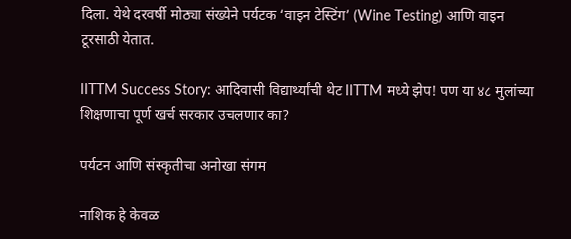दिला. येथे दरवर्षी मोठ्या संख्येने पर्यटक ‘वाइन टेस्टिंग’ (Wine Testing) आणि वाइन टूरसाठी येतात.

IITTM Success Story: आदिवासी विद्यार्थ्यांची थेट IITTM मध्ये झेप! पण या ४८ मुलांच्या शिक्षणाचा पूर्ण खर्च सरकार उचलणार का?

पर्यटन आणि संस्कृतीचा अनोखा संगम

नाशिक हे केवळ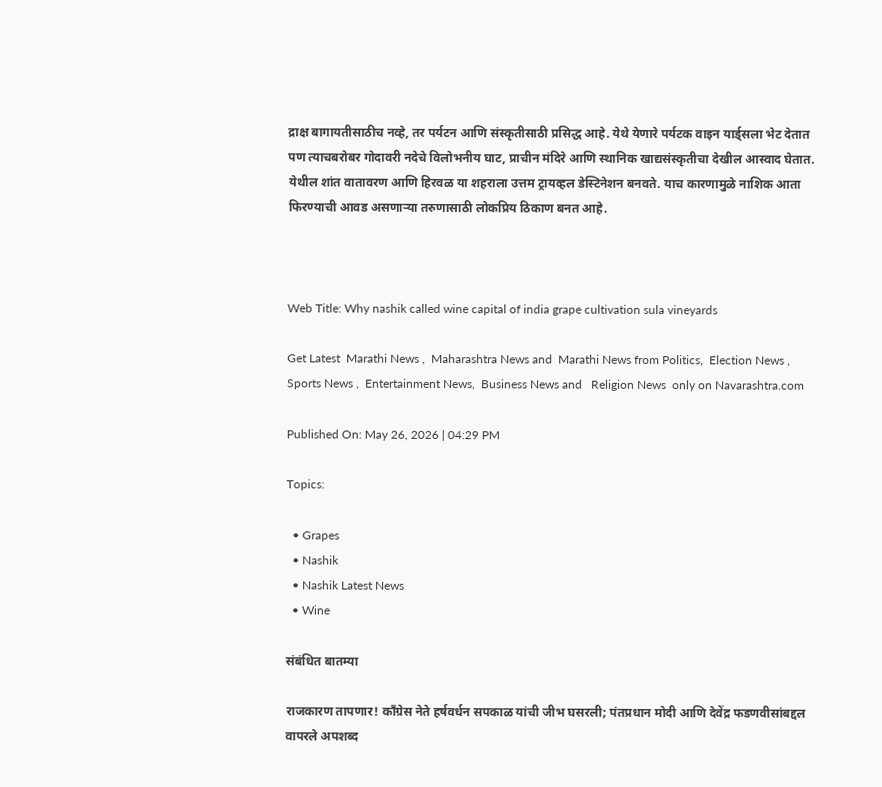द्राक्ष बागायतीसाठीच नव्हे, तर पर्यटन आणि संस्कृतीसाठी प्रसिद्ध आहे. येथे येणारे पर्यटक वाइन यार्ड्सला भेट देतात पण त्याचबरोबर गोदावरी नदेचे विलोभनीय घाट, प्राचीन मंदिरे आणि स्थानिक खाद्यसंस्कृतीचा देखील आस्वाद घेतात. येथील शांत वातावरण आणि हिरवळ या शहराला उत्तम ट्रायव्हल डेस्टिनेशन बनवते. याच कारणामुळे नाशिक आता फिरण्याची आवड असणाऱ्या तरुणासाठी लोकप्रिय ठिकाण बनत आहे.



Web Title: Why nashik called wine capital of india grape cultivation sula vineyards

Get Latest  Marathi News ,  Maharashtra News and  Marathi News from Politics,  Election News ,  Sports News ,  Entertainment News,  Business News and   Religion News  only on Navarashtra.com

Published On: May 26, 2026 | 04:29 PM

Topics:

  • Grapes
  • Nashik
  • Nashik Latest News
  • Wine

संबंधित बातम्या

राजकारण तापणार! काँग्रेस नेते हर्षवर्धन सपकाळ यांची जीभ घसरली; पंतप्रधान मोदी आणि देवेंद्र फडणवीसांबद्दल वापरले अपशब्द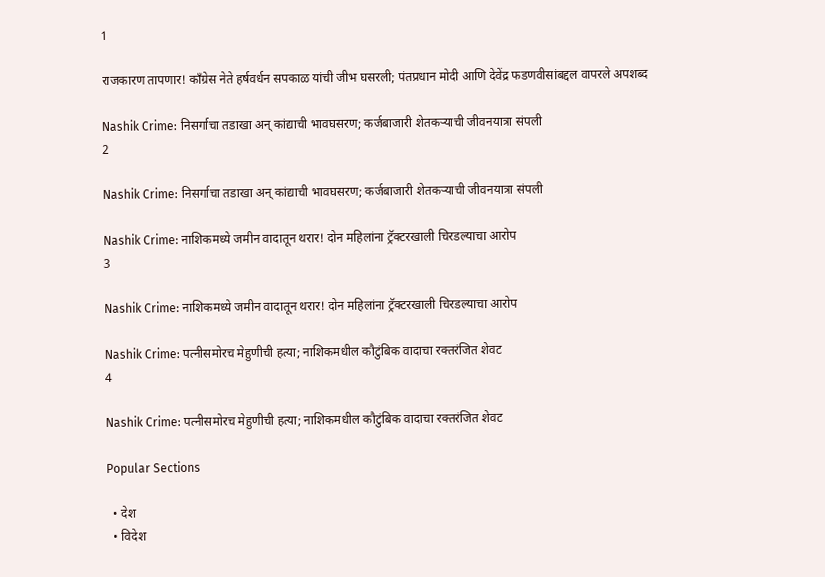1

राजकारण तापणार! काँग्रेस नेते हर्षवर्धन सपकाळ यांची जीभ घसरली; पंतप्रधान मोदी आणि देवेंद्र फडणवीसांबद्दल वापरले अपशब्द

Nashik Crime: निसर्गाचा तडाखा अन् कांद्याची भावघसरण; कर्जबाजारी शेतकऱ्याची जीवनयात्रा संपली
2

Nashik Crime: निसर्गाचा तडाखा अन् कांद्याची भावघसरण; कर्जबाजारी शेतकऱ्याची जीवनयात्रा संपली

Nashik Crime: नाशिकमध्ये जमीन वादातून थरार! दोन महिलांना ट्रॅक्टरखाली चिरडल्याचा आरोप
3

Nashik Crime: नाशिकमध्ये जमीन वादातून थरार! दोन महिलांना ट्रॅक्टरखाली चिरडल्याचा आरोप

Nashik Crime: पत्नीसमोरच मेहुणीची हत्या; नाशिकमधील कौटुंबिक वादाचा रक्तरंजित शेवट
4

Nashik Crime: पत्नीसमोरच मेहुणीची हत्या; नाशिकमधील कौटुंबिक वादाचा रक्तरंजित शेवट

Popular Sections

  • देश
  • विदेश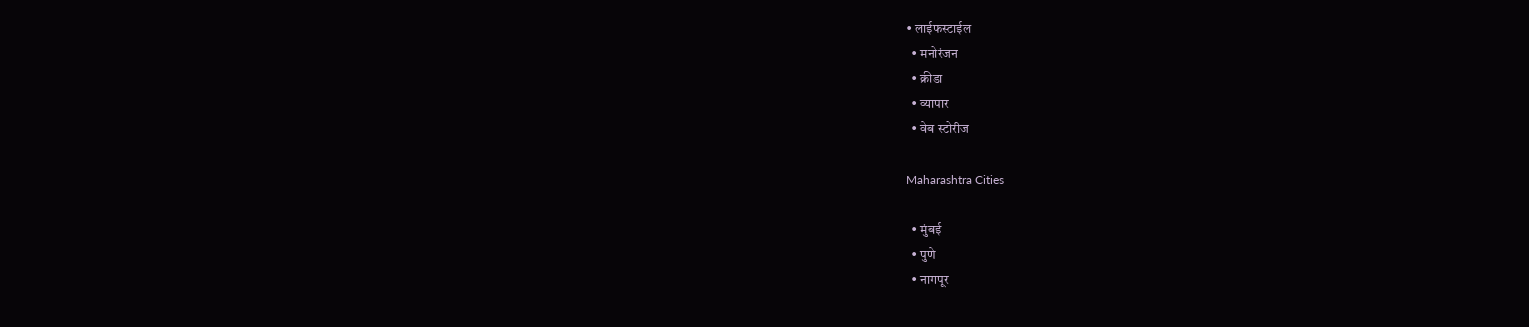• लाईफस्टाईल
  • मनोरंजन
  • क्रीडा
  • व्यापार
  • वेब स्टोरीज

Maharashtra Cities

  • मुंबई
  • पुणे
  • नागपूर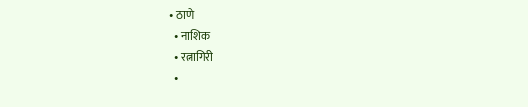• ठाणे
  • नाशिक
  • रत्नागिरी
  •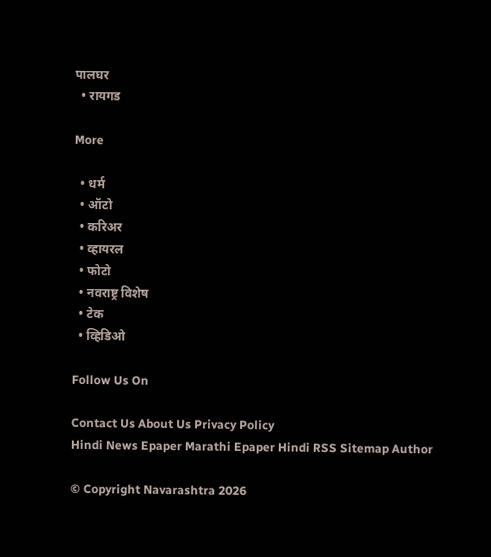पालघर
  • रायगड

More

  • धर्म
  • ऑटो
  • करिअर
  • व्हायरल
  • फोटो
  • नवराष्ट्र विशेष
  • टेक
  • व्हिडिओ

Follow Us On

Contact Us About Us Privacy Policy
Hindi News Epaper Marathi Epaper Hindi RSS Sitemap Author

© Copyright Navarashtra 2026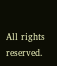All rights reserved.